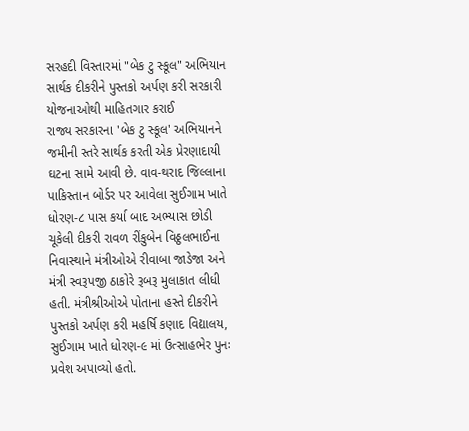સરહદી વિસ્તારમાં "બેક ટુ સ્કૂલ" અભિયાન સાર્થક દીકરીને પુસ્તકો અર્પણ કરી સરકારી યોજનાઓથી માહિતગાર કરાઈ
રાજ્ય સરકારના 'બેક ટુ સ્કૂલ' અભિયાનને જમીની સ્તરે સાર્થક કરતી એક પ્રેરણાદાયી ઘટના સામે આવી છે. વાવ-થરાદ જિલ્લાના પાકિસ્તાન બોર્ડર પર આવેલા સુઈગામ ખાતે ધોરણ-૮ પાસ કર્યા બાદ અભ્યાસ છોડી ચૂકેલી દીકરી રાવળ રીંકુબેન વિઠ્ઠલભાઈના નિવાસ્થાને મંત્રીઓએ રીવાબા જાડેજા અને મંત્રી સ્વરૂપજી ઠાકોરે રૂબરૂ મુલાકાત લીધી હતી. મંત્રીશ્રીઓએ પોતાના હસ્તે દીકરીને પુસ્તકો અર્પણ કરી મહર્ષિ કણાદ વિદ્યાલય, સુઈગામ ખાતે ધોરણ-૯ માં ઉત્સાહભેર પુનઃ પ્રવેશ અપાવ્યો હતો.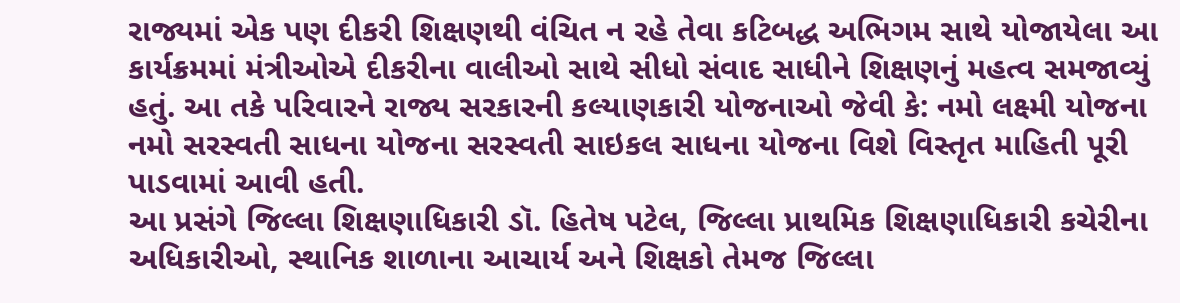રાજ્યમાં એક પણ દીકરી શિક્ષણથી વંચિત ન રહે તેવા કટિબદ્ધ અભિગમ સાથે યોજાયેલા આ કાર્યક્રમમાં મંત્રીઓએ દીકરીના વાલીઓ સાથે સીધો સંવાદ સાધીને શિક્ષણનું મહત્વ સમજાવ્યું હતું. આ તકે પરિવારને રાજ્ય સરકારની કલ્યાણકારી યોજનાઓ જેવી કે: નમો લક્ષ્મી યોજના નમો સરસ્વતી સાધના યોજના સરસ્વતી સાઇકલ સાધના યોજના વિશે વિસ્તૃત માહિતી પૂરી પાડવામાં આવી હતી.
આ પ્રસંગે જિલ્લા શિક્ષણાધિકારી ડૉ. હિતેષ પટેલ, જિલ્લા પ્રાથમિક શિક્ષણાધિકારી કચેરીના અધિકારીઓ, સ્થાનિક શાળાના આચાર્ય અને શિક્ષકો તેમજ જિલ્લા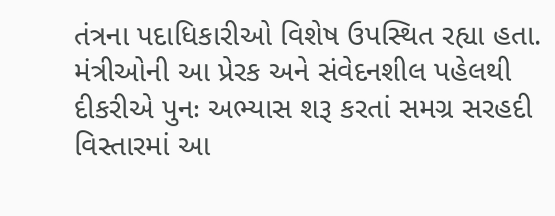તંત્રના પદાધિકારીઓ વિશેષ ઉપસ્થિત રહ્યા હતા. મંત્રીઓની આ પ્રેરક અને સંવેદનશીલ પહેલથી દીકરીએ પુનઃ અભ્યાસ શરૂ કરતાં સમગ્ર સરહદી વિસ્તારમાં આ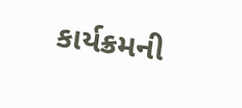કાર્યક્રમની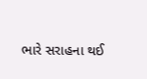ભારે સરાહના થઈ